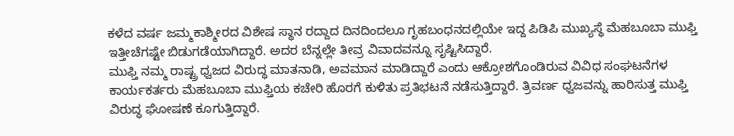ಕಳೆದ ವರ್ಷ ಜಮ್ಮಕಾಶ್ಮೀರದ ವಿಶೇಷ ಸ್ಥಾನ ರದ್ದಾದ ದಿನದಿಂದಲೂ ಗೃಹಬಂಧನದಲ್ಲಿಯೇ ಇದ್ದ ಪಿಡಿಪಿ ಮುಖ್ಯಸ್ಥೆ ಮೆಹಬೂಬಾ ಮುಫ್ತಿ ಇತ್ತೀಚೆಗಷ್ಟೇ ಬಿಡುಗಡೆಯಾಗಿದ್ದಾರೆ. ಅದರ ಬೆನ್ನಲ್ಲೇ ತೀವ್ರ ವಿವಾದವನ್ನೂ ಸೃಷ್ಟಿಸಿದ್ದಾರೆ.
ಮುಫ್ತಿ ನಮ್ಮ ರಾಷ್ಟ್ರ ಧ್ವಜದ ವಿರುದ್ಧ ಮಾತನಾಡಿ, ಅವಮಾನ ಮಾಡಿದ್ದಾರೆ ಎಂದು ಆಕ್ರೋಶಗೊಂಡಿರುವ ವಿವಿಧ ಸಂಘಟನೆಗಳ ಕಾರ್ಯಕರ್ತರು ಮೆಹಬೂಬಾ ಮುಫ್ತಿಯ ಕಚೇರಿ ಹೊರಗೆ ಕುಳಿತು ಪ್ರತಿಭಟನೆ ನಡೆಸುತ್ತಿದ್ದಾರೆ. ತ್ರಿವರ್ಣ ಧ್ವಜವನ್ನು ಹಾರಿಸುತ್ತ ಮುಫ್ತಿ ವಿರುದ್ಧ ಘೋಷಣೆ ಕೂಗುತ್ತಿದ್ದಾರೆ.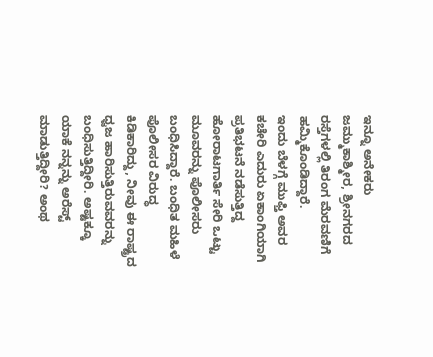ಇನ್ನೂ ಅನೇಕರು ಜಮ್ಮುಕಾಶ್ಮೀರ, ಶ್ರೀನಗರದ ರಸ್ತೆಗಳಲ್ಲಿ ತಿರಂಗ ಮೆರವಣಿಗೆ ಹಮ್ಮಿಕೊಂಡಿದ್ದಾರೆ.
ಇಂದು ಬೆಳಗ್ಗೆ ಮುಫ್ತಿ ಅವರ ಕಚೇರಿ ಎದುರು ಏಕಾಂಗಿಯಾಗಿ ಪ್ರತಿಭಟನೆ ನಡೆಸುತ್ತಿದ್ದ ಹೋರಾಟಗಾರ್ತಿ ಸೇರಿ ಒಟ್ಟು ಮೂವರನ್ನು ಪೊಲೀಸರು ಬಂಧಿಸಿದ್ದಾರೆ. ಬಂಧಿತ ಮಹಿಳೆ ಪೊಲೀಸರ ವಿರುದ್ಧ ಕಿಡಿಕಾರಿದ್ದು, ನೀವು ಈ ರಾಷ್ಟ್ರದ ಧ್ವಜ ಹಾರಿಸುತ್ತಿರುವವರನ್ನು ಬಂಧಿಸುತ್ತಿದ್ದೀರಿ. ಅಷ್ಟಕ್ಕೂ ಯಾಕೆ ನನ್ನನ್ನು ಅರೆಸ್ಟ್ ಮಾಡುತ್ತಿದ್ದೀರಿ? ಅಂಥ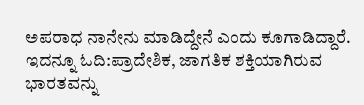ಅಪರಾಧ ನಾನೇನು ಮಾಡಿದ್ದೇನೆ ಎಂದು ಕೂಗಾಡಿದ್ದಾರೆ.
ಇದನ್ನೂ ಓದಿ:ಪ್ರಾದೇಶಿಕ, ಜಾಗತಿಕ ಶಕ್ತಿಯಾಗಿರುವ ಭಾರತವನ್ನು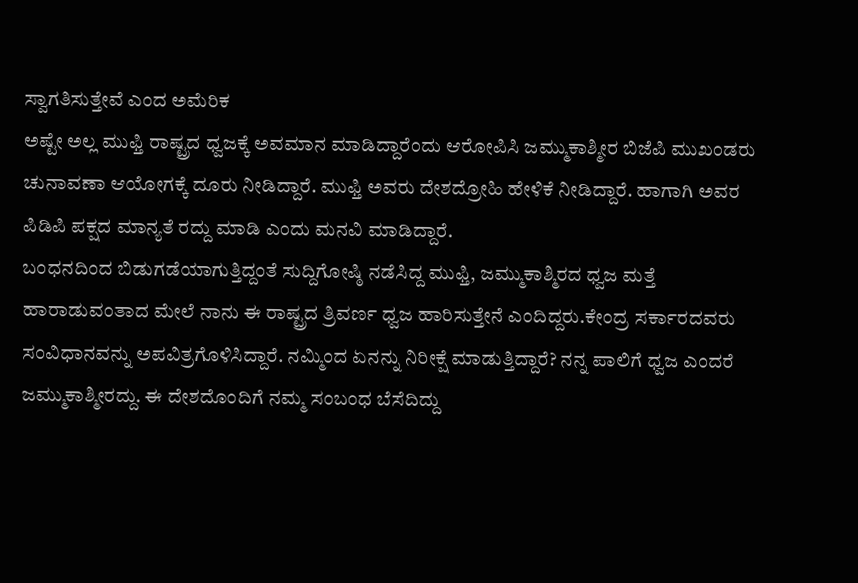ಸ್ವಾಗತಿಸುತ್ತೇವೆ ಎಂದ ಅಮೆರಿಕ
ಅಷ್ಟೇ ಅಲ್ಲ ಮುಫ್ತಿ ರಾಷ್ಟ್ರದ ಧ್ವಜಕ್ಕೆ ಅವಮಾನ ಮಾಡಿದ್ದಾರೆಂದು ಆರೋಪಿಸಿ ಜಮ್ಮುಕಾಶ್ಮೀರ ಬಿಜೆಪಿ ಮುಖಂಡರು ಚುನಾವಣಾ ಆಯೋಗಕ್ಕೆ ದೂರು ನೀಡಿದ್ದಾರೆ. ಮುಫ್ತಿ ಅವರು ದೇಶದ್ರೋಹಿ ಹೇಳಿಕೆ ನೀಡಿದ್ದಾರೆ. ಹಾಗಾಗಿ ಅವರ ಪಿಡಿಪಿ ಪಕ್ಷದ ಮಾನ್ಯತೆ ರದ್ದು ಮಾಡಿ ಎಂದು ಮನವಿ ಮಾಡಿದ್ದಾರೆ.
ಬಂಧನದಿಂದ ಬಿಡುಗಡೆಯಾಗುತ್ತಿದ್ದಂತೆ ಸುದ್ದಿಗೋಷ್ಠಿ ನಡೆಸಿದ್ದ ಮುಫ್ತಿ, ಜಮ್ಮುಕಾಶ್ಮಿರದ ಧ್ವಜ ಮತ್ತೆ ಹಾರಾಡುವಂತಾದ ಮೇಲೆ ನಾನು ಈ ರಾಷ್ಟ್ರದ ತ್ರಿವರ್ಣ ಧ್ವಜ ಹಾರಿಸುತ್ತೇನೆ ಎಂದಿದ್ದರು.ಕೇಂದ್ರ ಸರ್ಕಾರದವರು ಸಂವಿಧಾನವನ್ನು ಅಪವಿತ್ರಗೊಳಿಸಿದ್ದಾರೆ. ನಮ್ಮಿಂದ ಏನನ್ನು ನಿರೀಕ್ಷೆ ಮಾಡುತ್ತಿದ್ದಾರೆ? ನನ್ನ ಪಾಲಿಗೆ ಧ್ವಜ ಎಂದರೆ ಜಮ್ಮುಕಾಶ್ಮೀರದ್ದು. ಈ ದೇಶದೊಂದಿಗೆ ನಮ್ಮ ಸಂಬಂಧ ಬೆಸೆದಿದ್ದು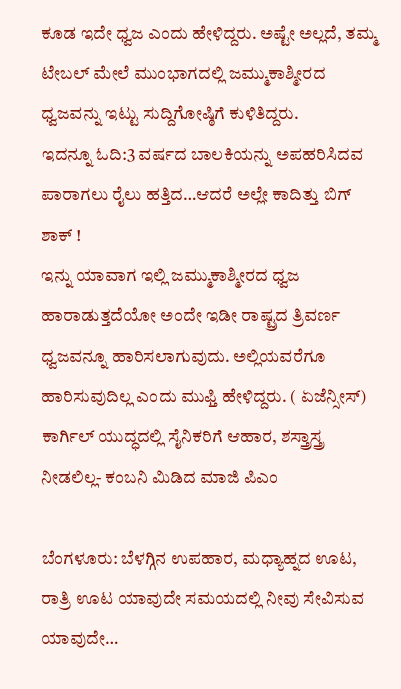ಕೂಡ ಇದೇ ಧ್ವಜ ಎಂದು ಹೇಳಿದ್ದರು. ಅಷ್ಟೇ ಅಲ್ಲದೆ, ತಮ್ಮ ಟೇಬಲ್ ಮೇಲೆ ಮುಂಭಾಗದಲ್ಲಿ ಜಮ್ಮುಕಾಶ್ಮೀರದ ಧ್ವಜವನ್ನು ಇಟ್ಟು ಸುದ್ದಿಗೋಷ್ಠಿಗೆ ಕುಳಿತಿದ್ದರು.
ಇದನ್ನೂ ಓದಿ:3 ವರ್ಷದ ಬಾಲಕಿಯನ್ನು ಅಪಹರಿಸಿದವ ಪಾರಾಗಲು ರೈಲು ಹತ್ತಿದ…ಆದರೆ ಅಲ್ಲೇ ಕಾದಿತ್ತು ಬಿಗ್ ಶಾಕ್ !
ಇನ್ನು ಯಾವಾಗ ಇಲ್ಲಿ ಜಮ್ಮುಕಾಶ್ಮೀರದ ಧ್ವಜ ಹಾರಾಡುತ್ತದೆಯೋ ಅಂದೇ ಇಡೀ ರಾಷ್ಟ್ರದ ತ್ರಿವರ್ಣ ಧ್ವಜವನ್ನೂ ಹಾರಿಸಲಾಗುವುದು. ಅಲ್ಲಿಯವರೆಗೂ ಹಾರಿಸುವುದಿಲ್ಲ ಎಂದು ಮುಫ್ತಿ ಹೇಳಿದ್ದರು. ( ಏಜೆನ್ಸೀಸ್)
ಕಾರ್ಗಿಲ್ ಯುದ್ಧದಲ್ಲಿ ಸೈನಿಕರಿಗೆ ಆಹಾರ, ಶಸ್ತ್ರಾಸ್ತ್ರ ನೀಡಲಿಲ್ಲ- ಕಂಬನಿ ಮಿಡಿದ ಮಾಜಿ ಪಿಎಂ

ಬೆಂಗಳೂರು: ಬೆಳಗ್ಗಿನ ಉಪಹಾರ, ಮಧ್ಯಾಹ್ನದ ಊಟ, ರಾತ್ರಿ ಊಟ ಯಾವುದೇ ಸಮಯದಲ್ಲಿ ನೀವು ಸೇವಿಸುವ ಯಾವುದೇ…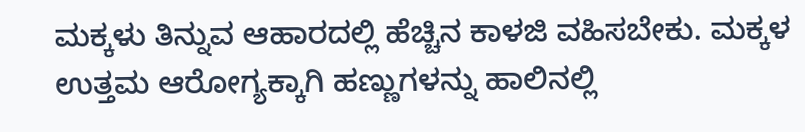ಮಕ್ಕಳು ತಿನ್ನುವ ಆಹಾರದಲ್ಲಿ ಹೆಚ್ಚಿನ ಕಾಳಜಿ ವಹಿಸಬೇಕು. ಮಕ್ಕಳ ಉತ್ತಮ ಆರೋಗ್ಯಕ್ಕಾಗಿ ಹಣ್ಣುಗಳನ್ನು ಹಾಲಿನಲ್ಲಿ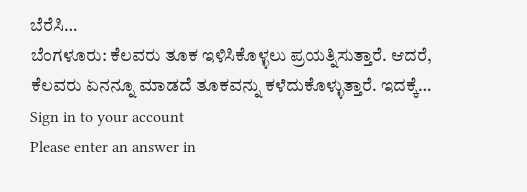ಬೆರೆಸಿ…
ಬೆಂಗಳೂರು: ಕೆಲವರು ತೂಕ ಇಳಿಸಿಕೊಳ್ಳಲು ಪ್ರಯತ್ನಿಸುತ್ತಾರೆ. ಆದರೆ, ಕೆಲವರು ಏನನ್ನೂ ಮಾಡದೆ ತೂಕವನ್ನು ಕಳೆದುಕೊಳ್ಳುತ್ತಾರೆ. ಇದಕ್ಕೆ…
Sign in to your account
Please enter an answer in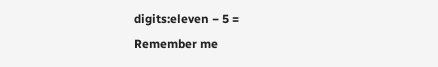digits:eleven − 5 =
Remember me